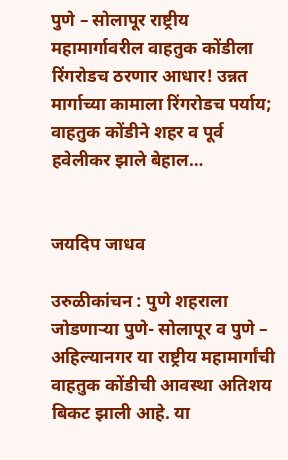पुणे – सोलापूर राष्ट्रीय महामार्गावरील वाहतुक कोंडीला रिंगरोडच ठरणार आधार! उन्नत मार्गाच्या कामाला रिंगरोडच पर्याय; वाहतुक कोंडीने शहर व पूर्व हवेलीकर झाले बेहाल…


जयदिप जाधव

उरुळीकांचन : पुणे शहराला जोडणाऱ्या पुणे- सोलापूर व पुणे – अहिल्यानगर या राष्ट्रीय महामार्गांची वाहतुक कोंडीची आवस्था अतिशय बिकट झाली आहे. या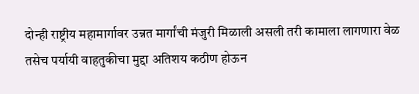दोन्ही राष्ट्रीय महामार्गावर उन्नत मार्गांची मंजुरी मिळाली असली तरी कामाला लागणारा वेळ तसेच पर्यायी वाहतुकीचा मुद्दा अतिशय कठीण होऊन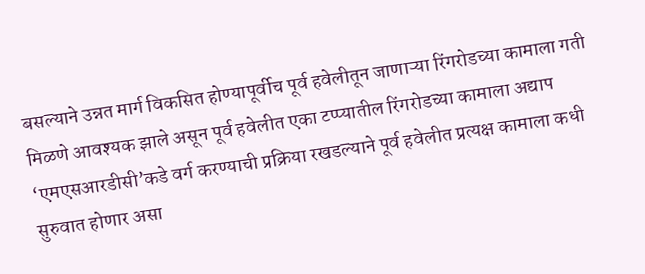बसल्याने उन्नत मार्ग विकसित होण्यापूर्वीच पूर्व हवेलीतून जाणाऱ्या रिंगरोडच्या कामाला गती मिळणे आवश्यक झाले असून पूर्व हवेलीत एका टप्प्यातील रिंगरोडच्या कामाला अद्याप ‘एमएसआरडीसी’कडे वर्ग करण्याची प्रक्रिया रखडल्याने पूर्व हवेलीत प्रत्यक्ष कामाला कधी सुरुवात होणार असा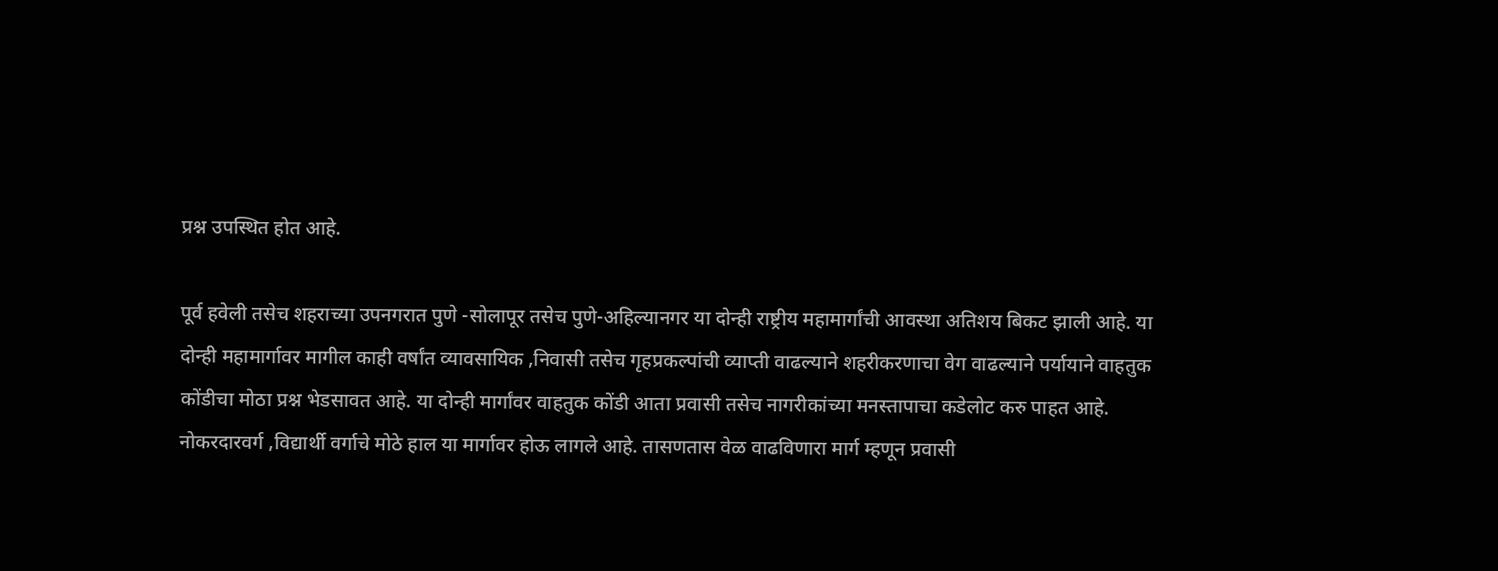प्रश्न उपस्थित होत आहे.

पूर्व हवेली तसेच शहराच्या उपनगरात पुणे -सोलापूर तसेच पुणे-अहिल्यानगर या दोन्ही राष्ट्रीय महामार्गांची आवस्था अतिशय बिकट झाली आहे. या दोन्ही महामार्गावर मागील काही वर्षांत व्यावसायिक ,निवासी तसेच गृहप्रकल्पांची व्याप्ती वाढल्याने शहरीकरणाचा वेग वाढल्याने पर्यायाने वाहतुक कोंडीचा मोठा प्रश्न भेडसावत आहे. या दोन्ही मार्गांवर वाहतुक कोंडी आता प्रवासी तसेच नागरीकांच्या मनस्तापाचा कडेलोट करु पाहत आहे. नोकरदारवर्ग ,विद्यार्थी वर्गाचे मोठे हाल या मार्गावर होऊ लागले आहे. तासणतास वेळ वाढविणारा मार्ग म्हणून प्रवासी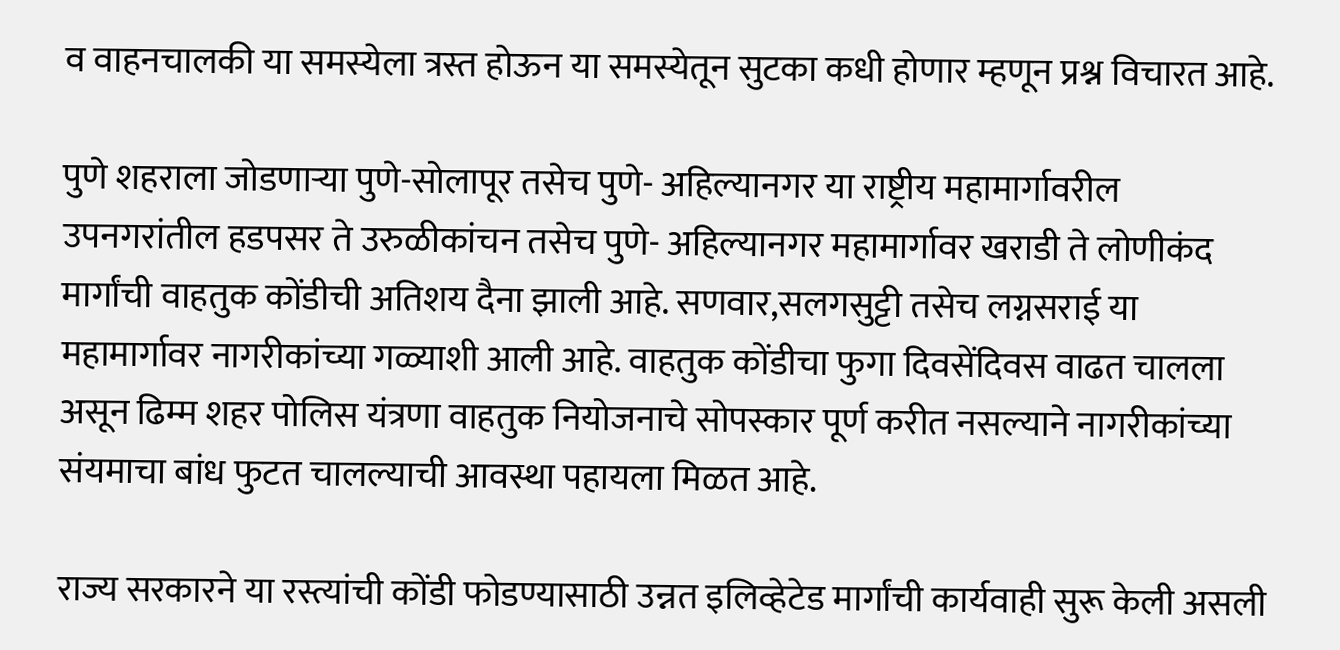व वाहनचालकी या समस्येला त्रस्त होऊन या समस्येतून सुटका कधी होणार म्हणून प्रश्न विचारत आहे.

पुणे शहराला जोडणाऱ्या पुणे-सोलापूर तसेच पुणे- अहिल्यानगर या राष्ट्रीय महामार्गावरील उपनगरांतील हडपसर ते उरुळीकांचन तसेच पुणे- अहिल्यानगर महामार्गावर खराडी ते लोणीकंद मार्गांची वाहतुक कोंडीची अतिशय दैना झाली आहे. सणवार,सलगसुट्टी तसेच लग्नसराई या महामार्गावर नागरीकांच्या गळ्याशी आली आहे. वाहतुक कोंडीचा फुगा दिवसेंदिवस वाढत चालला असून ढिम्म शहर पोलिस यंत्रणा वाहतुक नियोजनाचे सोपस्कार पूर्ण करीत नसल्याने नागरीकांच्या संयमाचा बांध फुटत चालल्याची आवस्था पहायला मिळत आहे.

राज्य सरकारने या रस्त्यांची कोंडी फोडण्यासाठी उन्नत इलिव्हेटेड मार्गांची कार्यवाही सुरू केली असली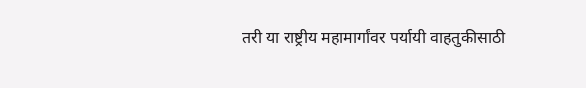तरी या राष्ट्रीय महामार्गांवर पर्यायी वाहतुकीसाठी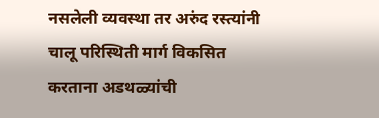नसलेली व्यवस्था तर अरुंद रस्त्यांनी चालू परिस्थिती मार्ग विकसित करताना अडथळ्यांची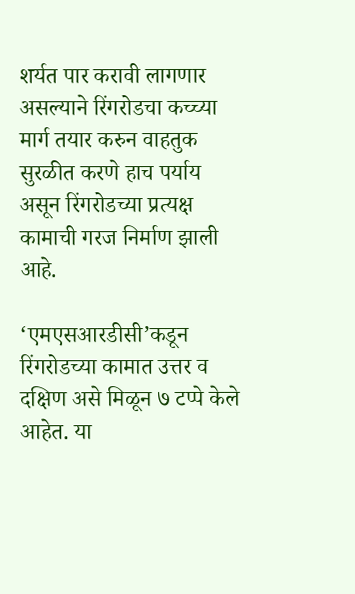शर्यत पार करावी लागणार असल्याने रिंगरोडचा कच्च्या मार्ग तयार करुन वाहतुक सुरळीत करणे हाच पर्याय असून रिंगरोडच्या प्रत्यक्ष कामाची गरज निर्माण झाली आहे.

‘एमएसआरडीसी’कडून रिंगरोडच्या कामात उत्तर व दक्षिण असे मिळून ७ टप्पे केले आहेत. या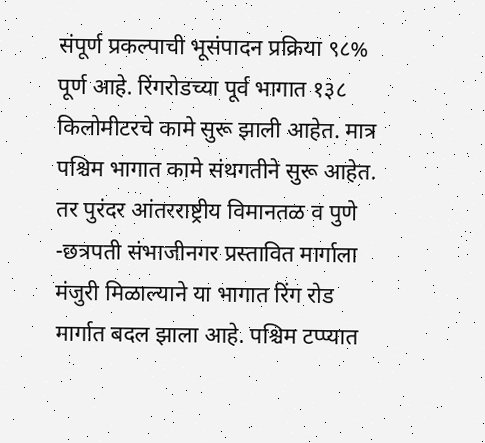संपूर्ण प्रकल्पाची भूसंपादन प्रक्रिया ९८% पूर्ण आहे. रिंगरोडच्या पूर्व भागात १३८ किलोमीटरचे कामे सुरू झाली आहेत. मात्र पश्चिम भागात कामे संथगतीने सुरू आहेत. तर पुरंदर आंतरराष्ट्रीय विमानतळ व पुणे -छत्रपती संभाजीनगर प्रस्तावित मार्गाला मंजुरी मिळाल्याने या भागात रिंग रोड मार्गात बदल झाला आहे. पश्चिम टप्प्यात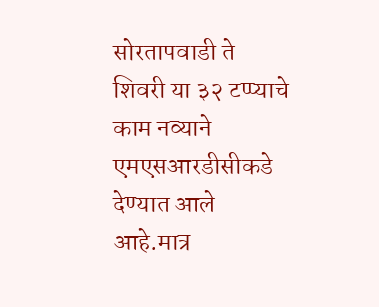सोरतापवाडी ते शिवरी या ३२ टप्प्याचे काम नव्याने एमएसआरडीसीकडे देण्यात आले आहे.मात्र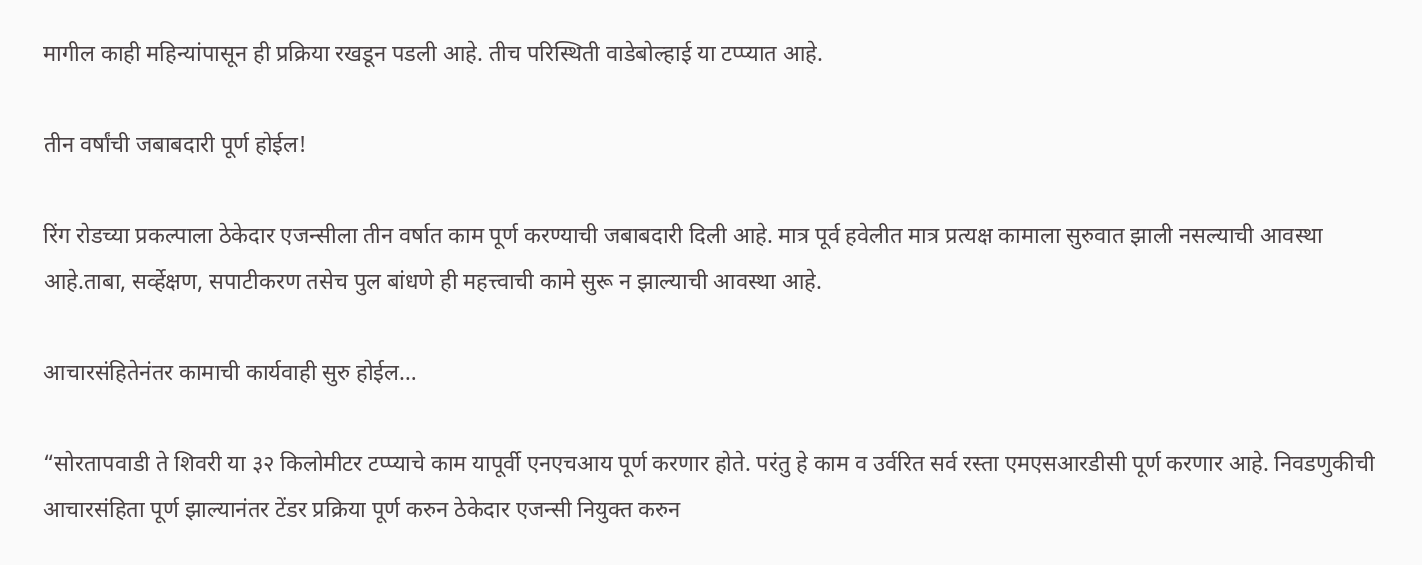मागील काही महिन्यांपासून ही प्रक्रिया रखडून पडली आहे. तीच परिस्थिती वाडेबोल्हाई या टप्प्यात आहे.

तीन वर्षांची जबाबदारी पूर्ण होईल!

रिंग रोडच्या प्रकल्पाला ठेकेदार एजन्सीला तीन वर्षात काम पूर्ण करण्याची जबाबदारी दिली आहे. मात्र पूर्व हवेलीत मात्र प्रत्यक्ष कामाला सुरुवात झाली नसल्याची आवस्था आहे.ताबा, सर्व्हेक्षण, सपाटीकरण तसेच पुल बांधणे ही महत्त्वाची कामे सुरू न झाल्याची आवस्था आहे.

आचारसंहितेनंतर कामाची कार्यवाही सुरु होईल…

“सोरतापवाडी ते शिवरी या ३२ किलोमीटर टप्प्याचे काम यापूर्वी एनएचआय पूर्ण करणार होते. परंतु हे काम व उर्वरित सर्व रस्ता एमएसआरडीसी पूर्ण करणार आहे. निवडणुकीची आचारसंहिता पूर्ण झाल्यानंतर टेंडर प्रक्रिया पूर्ण करुन ठेकेदार एजन्सी नियुक्त करुन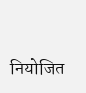नियोजित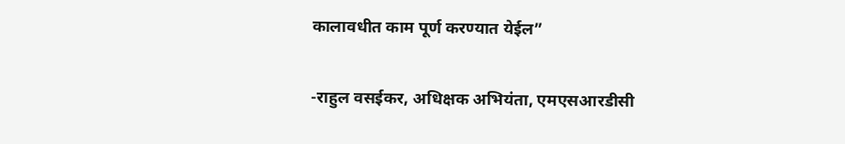कालावधीत काम पूर्ण करण्यात येईल”

-राहुल वसईकर, अधिक्षक अभियंता, एमएसआरडीसी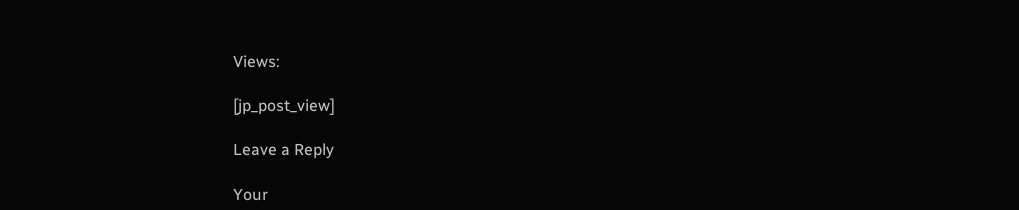Views:

[jp_post_view]

Leave a Reply

Your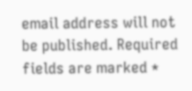email address will not be published. Required fields are marked *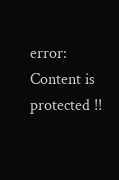error: Content is protected !!